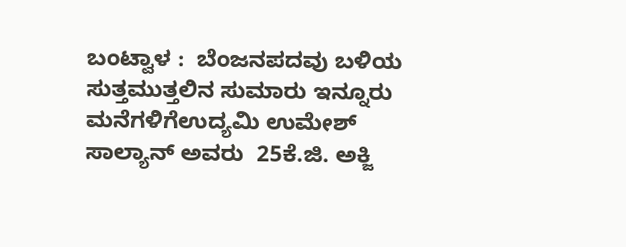ಬಂಟ್ವಾಳ :  ಬೆಂಜನಪದವು ಬಳಿಯ ಸುತ್ತಮುತ್ತಲಿನ ಸುಮಾರು ಇನ್ನೂರು ಮನೆಗಳಿಗೆಉದ್ಯಮಿ ಉಮೇಶ್ ಸಾಲ್ಯಾನ್ ಅವರು  25ಕೆ.ಜಿ. ಅಕ್ಜಿ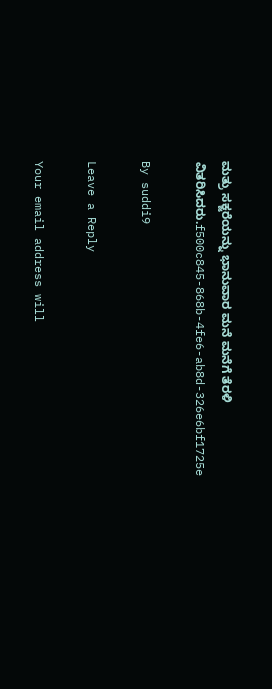ಮತ್ರು ಸಕ್ಜರೆಯನ್ನು ಭಾನುವಾರ ಮನೆ ಮನೆಗೆ ತೆರಳಿ ವಿತರಿಸಿದರು.f500c845-868b-4fe6-ab8d-326e6bf1725e

By suddi9

Leave a Reply

Your email address will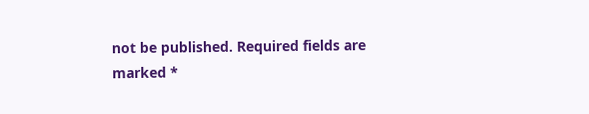not be published. Required fields are marked *